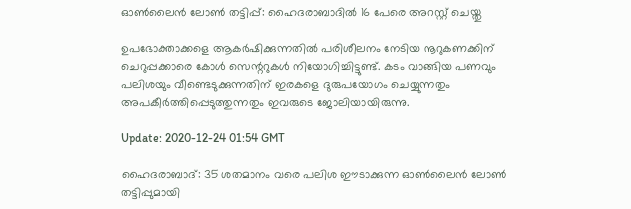ഓണ്‍ലൈന്‍ ലോണ്‍ തട്ടിപ്പ്: ഹൈദരാബാദില്‍ 16 പേരെ അറസ്റ്റ് ചെയ്തു

ഉപഭോക്താക്കളെ ആകര്‍ഷിക്കുന്നതില്‍ പരിശീലനം നേടിയ നൂറുകണക്കിന് ചെറുപ്പക്കാരെ കോള്‍ സെന്ററുകള്‍ നിയോഗിച്ചിട്ടുണ്ട്. കടം വാങ്ങിയ പണവും പലിശയും വീണ്ടെടുക്കുന്നതിന് ഇരകളെ ദുരുപയോഗം ചെയ്യുന്നതും അപകീര്‍ത്തിപ്പെടുത്തുന്നതും ഇവരുടെ ജോലിയായിരുന്നു.

Update: 2020-12-24 01:54 GMT

ഹൈദരാബാദ്: 35 ശതമാനം വരെ പലിശ ഈടാക്കുന്ന ഓണ്‍ലൈന്‍ ലോണ്‍ തട്ടിപ്പുമായി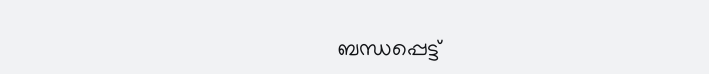ബന്ധപ്പെട്ട്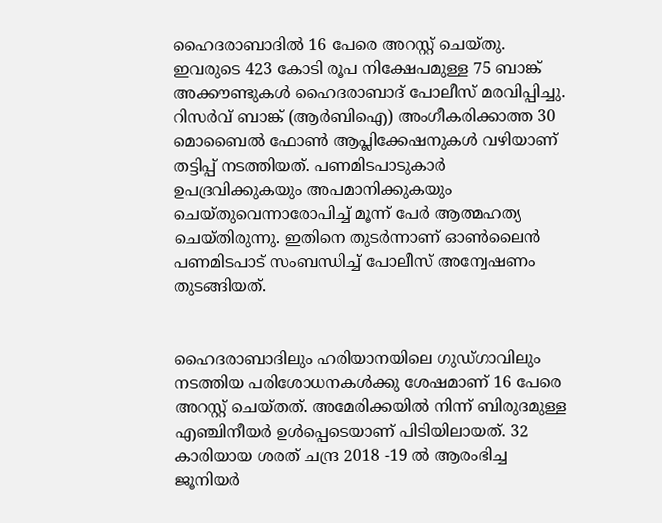ഹൈദരാബാദില്‍ 16 പേരെ അറസ്റ്റ് ചെയ്തു. ഇവരുടെ 423 കോടി രൂപ നിക്ഷേപമുള്ള 75 ബാങ്ക് അക്കൗണ്ടുകള്‍ ഹൈദരാബാദ് പോലീസ് മരവിപ്പിച്ചു. റിസര്‍വ് ബാങ്ക് (ആര്‍ബിഐ) അംഗീകരിക്കാത്ത 30 മൊബൈല്‍ ഫോണ്‍ ആപ്ലിക്കേഷനുകള്‍ വഴിയാണ് തട്ടിപ്പ് നടത്തിയത്. പണമിടപാടുകാര്‍ ഉപദ്രവിക്കുകയും അപമാനിക്കുകയും ചെയ്തുവെന്നാരോപിച്ച് മൂന്ന് പേര്‍ ആത്മഹത്യ ചെയ്തിരുന്നു. ഇതിനെ തുടര്‍ന്നാണ് ഓണ്‍ലൈന്‍ പണമിടപാട് സംബന്ധിച്ച് പോലീസ് അന്വേഷണം തുടങ്ങിയത്.


ഹൈദരാബാദിലും ഹരിയാനയിലെ ഗുഡ്ഗാവിലും നടത്തിയ പരിശോധനകള്‍ക്കു ശേഷമാണ് 16 പേരെ അറസ്റ്റ് ചെയ്തത്. അമേരിക്കയില്‍ നിന്ന് ബിരുദമുള്ള എഞ്ചിനീയര്‍ ഉള്‍പ്പെടെയാണ് പിടിയിലായത്. 32 കാരിയായ ശരത് ചന്ദ്ര 2018 -19 ല്‍ ആരംഭിച്ച ജൂനിയര്‍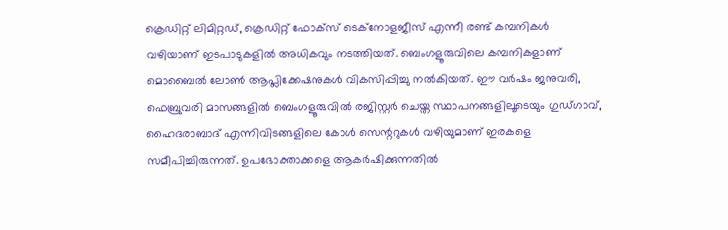ക്രെഡിറ്റ് ലിമിറ്റഡ്, ക്രെഡിറ്റ് ഫോക്‌സ് ടെക്‌നോളജീസ് എന്നീ രണ്ട് കമ്പനികള്‍ വഴിയാണ് ഇടപാടുകളില്‍ അധികവും നടത്തിയത്. ബെംഗളൂരുവിലെ കമ്പനികളാണ് മൊബൈല്‍ ലോണ്‍ ആപ്ലിക്കേഷനുകള്‍ വികസിപ്പിച്ചു നല്‍കിയത്. ഈ വര്‍ഷം ജനുവരി, ഫെബ്രുവരി മാസങ്ങളില്‍ ബെംഗളൂരുവില്‍ രജിസ്റ്റര്‍ ചെയ്ത സ്ഥാപനങ്ങളിലൂടെയും ഗുഡ്ഗാവ്, ഹൈദരാബാദ് എന്നിവിടങ്ങളിലെ കോള്‍ സെന്ററുകള്‍ വഴിയുമാണ് ഇരകളെ സമീപിച്ചിരുന്നത്. ഉപഭോക്താക്കളെ ആകര്‍ഷിക്കുന്നതില്‍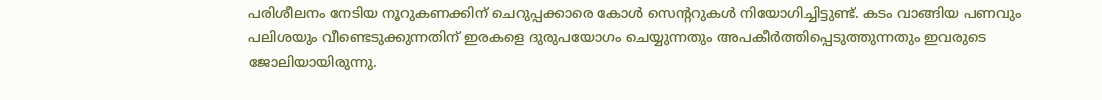പരിശീലനം നേടിയ നൂറുകണക്കിന് ചെറുപ്പക്കാരെ കോള്‍ സെന്ററുകള്‍ നിയോഗിച്ചിട്ടുണ്ട്. കടം വാങ്ങിയ പണവും പലിശയും വീണ്ടെടുക്കുന്നതിന് ഇരകളെ ദുരുപയോഗം ചെയ്യുന്നതും അപകീര്‍ത്തിപ്പെടുത്തുന്നതും ഇവരുടെ ജോലിയായിരുന്നു.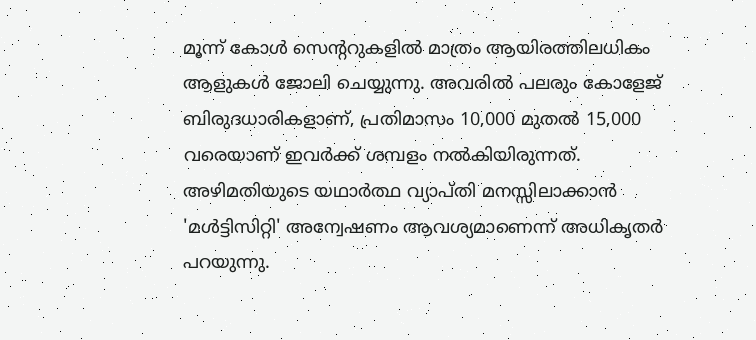മൂന്ന് കോള്‍ സെന്ററുകളില്‍ മാത്രം ആയിരത്തിലധികം ആളുകള്‍ ജോലി ചെയ്യുന്നു. അവരില്‍ പലരും കോളേജ് ബിരുദധാരികളാണ്, പ്രതിമാസം 10,000 മുതല്‍ 15,000 വരെയാണ് ഇവര്‍ക്ക് ശമ്പളം നല്‍കിയിരുന്നത്. അഴിമതിയുടെ യഥാര്‍ത്ഥ വ്യാപ്തി മനസ്സിലാക്കാന്‍ 'മള്‍ട്ടിസിറ്റി' അന്വേഷണം ആവശ്യമാണെന്ന് അധികൃതര്‍ പറയുന്നു.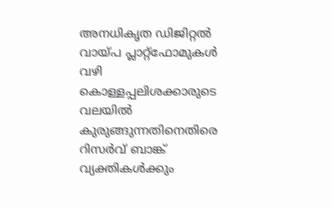അനധികൃത ഡിജിറ്റല്‍ വായ്പ പ്ലാറ്റ്‌ഫോമുകള്‍ വഴി കൊള്ളപ്പലിശക്കാരുടെ വലയില്‍ കുരുങ്ങുന്നതിനെതിരെ റിസര്‍വ് ബാങ്ക് വ്യക്തികള്‍ക്കും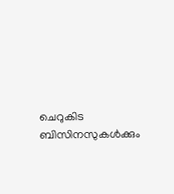ചെറുകിട ബിസിനസുകള്‍ക്കും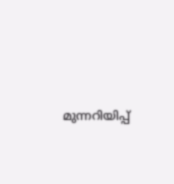മുന്നറിയിപ്പ്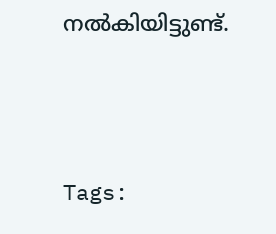നല്‍കിയിട്ടുണ്ട്.




Tags: